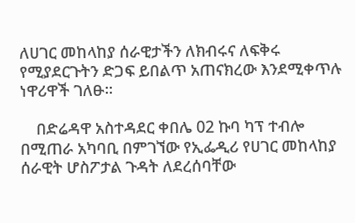ለሀገር መከላከያ ሰራዊታችን ለክብሩና ለፍቅሩ የሚያደርጉትን ድጋፍ ይበልጥ አጠናክረው እንደሚቀጥሉ ነዋሪዋች ገለፁ።

    በድሬዳዋ አስተዳደር ቀበሌ 02 ኩባ ካፕ ተብሎ በሚጠራ አካባቢ በምገኘው የኢፌዲሪ የሀገር መከላከያ ሰራዊት ሆስፖታል ጉዳት ለደረሰባቸው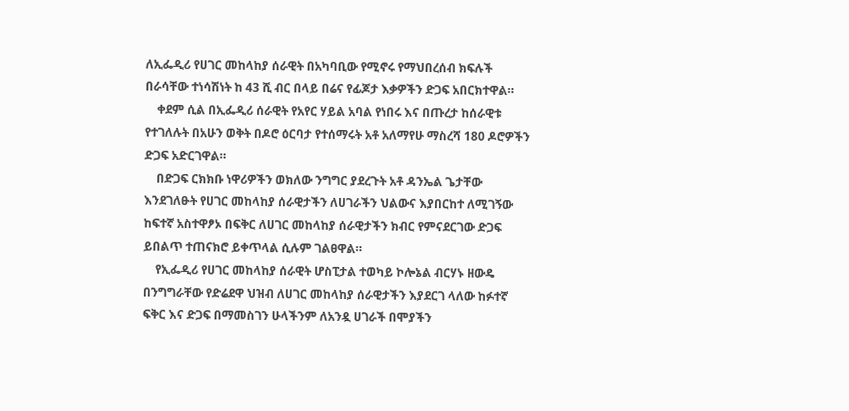ለኢፌዲሪ የሀገር መከላከያ ሰራዊት በአካባቢው የሚኖሩ የማህበረሰብ ክፍሉች በራሳቸው ተነሳሽነት ከ 43 ሺ ብር በላይ በሬና የፊጆታ እቃዎችን ድጋፍ አበርክተዋል።
    ቀደም ሲል በኢፌዲሪ ሰራዊት የአየር ሃይል አባል የነበሩ እና በጡረታ ከሰራዊቱ የተገለሉት በአሁን ወቅት በዶሮ ዕርባታ የተሰማሩት አቶ አለማየሁ ማስረሻ 180 ዶሮዎችን ድጋፍ አድርገዋል።
    በድጋፍ ርክክቡ ነዋሪዎችን ወክለው ንግግር ያደረጉት አቶ ዳንኤል ጌታቸው እንደገለፁት የሀገር መከላከያ ሰራዊታችን ለሀገራችን ህልውና እያበርከተ ለሚገኝው ከፍተኛ አስተዋፆኦ በፍቅር ለሀገር መከላከያ ሰራዊታችን ክብር የምናደርገው ድጋፍ ይበልጥ ተጠናክሮ ይቀጥላል ሲሉም ገልፀዋል።
    የኢፌዲሪ የሀገር መከላከያ ሰራዊት ሆስፒታል ተወካይ ኮሎኔል ብርሃኑ ዘውዴ በንግግራቸው የድሬደዋ ህዝብ ለሀገር መከላከያ ሰራዊታችን እያደርገ ላለው ከፉተኛ ፍቅር እና ድጋፍ በማመስገን ሁላችንም ለአንዷ ሀገራች በሞያችን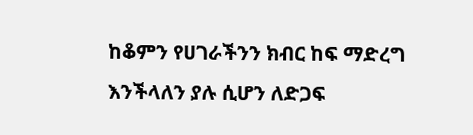ከቆምን የሀገራችንን ክብር ከፍ ማድረግ እንችላለን ያሉ ሲሆን ለድጋፍ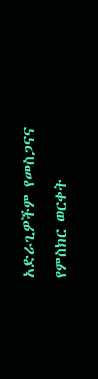አድራጊዎችም የመስጋናና የምስክር ወርቀት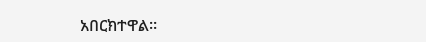አበርክተዋል።